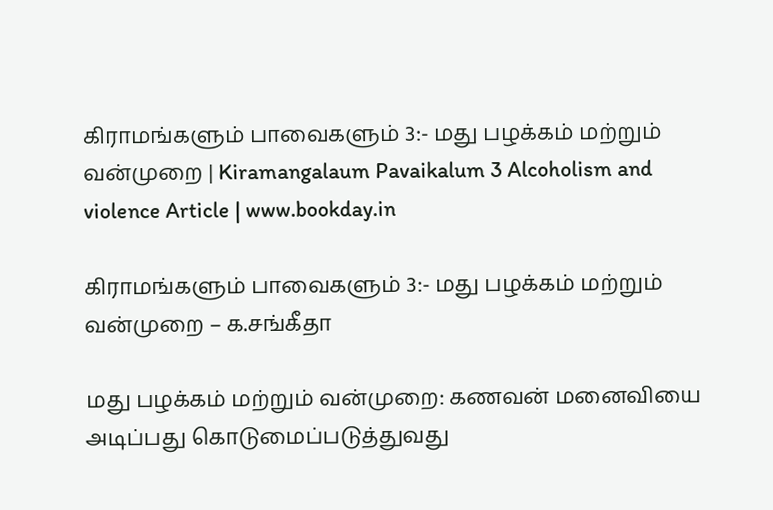கிராமங்களும் பாவைகளும் 3:- மது பழக்கம் மற்றும் வன்முறை | Kiramangalaum Pavaikalum 3 Alcoholism and violence Article | www.bookday.in

கிராமங்களும் பாவைகளும் 3:- மது பழக்கம் மற்றும் வன்முறை – க.சங்கீதா

மது பழக்கம் மற்றும் வன்முறை: கணவன் மனைவியை அடிப்பது கொடுமைப்படுத்துவது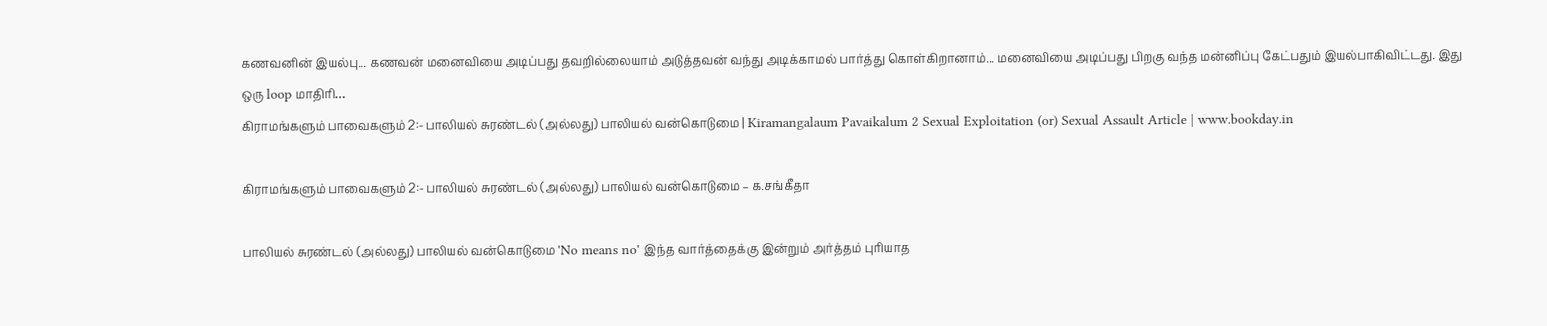கணவனின் இயல்பு... கணவன் மனைவியை அடிப்பது தவறில்லையாம் அடுத்தவன் வந்து அடிக்காமல் பார்த்து கொள்கிறானாம்... மனைவியை அடிப்பது பிறகு வந்த மன்னிப்பு கேட்பதும் இயல்பாகிவிட்டது. இது ஒரு loop மாதிரி…
கிராமங்களும் பாவைகளும் 2:- பாலியல் சுரண்டல் (அல்லது) பாலியல் வன்கொடுமை | Kiramangalaum Pavaikalum 2 Sexual Exploitation (or) Sexual Assault Article | www.bookday.in

கிராமங்களும் பாவைகளும் 2:- பாலியல் சுரண்டல் (அல்லது) பாலியல் வன்கொடுமை – க.சங்கீதா

பாலியல் சுரண்டல் (அல்லது) பாலியல் வன்கொடுமை 'No means no' இந்த வார்த்தைக்கு இன்றும் அர்த்தம் புரியாத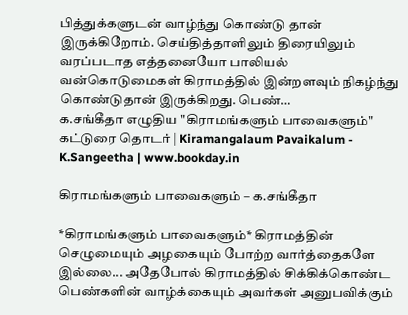பித்துக்களுடன் வாழ்ந்து கொண்டு தான் இருக்கிறோம். செய்தித்தாளிலும் திரையிலும் வரப்படாத எத்தனையோ பாலியல் வன்கொடுமைகள் கிராமத்தில் இன்றளவும் நிகழ்ந்து கொண்டுதான் இருக்கிறது. பெண்…
க.சங்கீதா எழுதிய "கிராமங்களும் பாவைகளும்" கட்டுரை தொடர் | Kiramangalaum Pavaikalum - K.Sangeetha | www.bookday.in

கிராமங்களும் பாவைகளும் – க.சங்கீதா

*கிராமங்களும் பாவைகளும்* கிராமத்தின் செழுமையும் அழகையும் போற்ற வார்த்தைகளே இல்லை... அதேபோல் கிராமத்தில் சிக்கிக்கொண்ட பெண்களின் வாழ்க்கையும் அவர்கள் அனுபவிக்கும்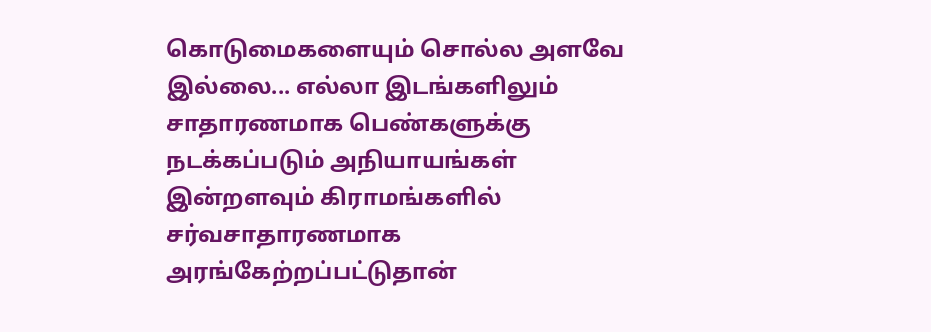கொடுமைகளையும் சொல்ல அளவே இல்லை... எல்லா இடங்களிலும் சாதாரணமாக பெண்களுக்கு நடக்கப்படும் அநியாயங்கள் இன்றளவும் கிராமங்களில் சர்வசாதாரணமாக அரங்கேற்றப்பட்டுதான்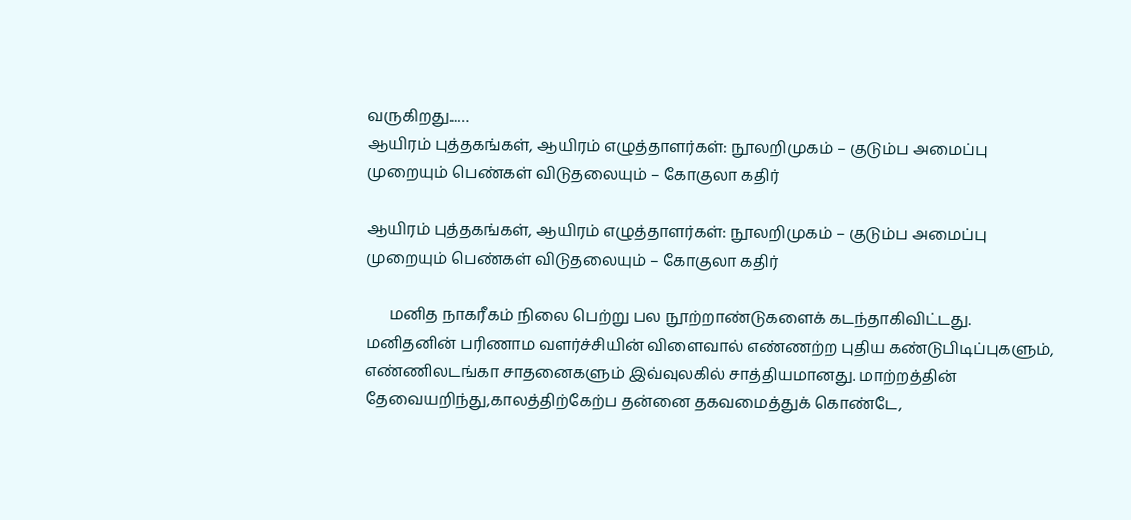வருகிறது...…
ஆயிரம் புத்தகங்கள், ஆயிரம் எழுத்தாளர்கள்: நூலறிமுகம் – குடும்ப அமைப்பு முறையும் பெண்கள் விடுதலையும் – கோகுலா கதிர்

ஆயிரம் புத்தகங்கள், ஆயிரம் எழுத்தாளர்கள்: நூலறிமுகம் – குடும்ப அமைப்பு முறையும் பெண்கள் விடுதலையும் – கோகுலா கதிர்

      மனித நாகரீகம் நிலை பெற்று பல நூற்றாண்டுகளைக் கடந்தாகிவிட்டது. மனிதனின் பரிணாம வளர்ச்சியின் விளைவால் எண்ணற்ற புதிய கண்டுபிடிப்புகளும், எண்ணிலடங்கா சாதனைகளும் இவ்வுலகில் சாத்தியமானது. மாற்றத்தின் தேவையறிந்து,காலத்திற்கேற்ப தன்னை தகவமைத்துக் கொண்டே,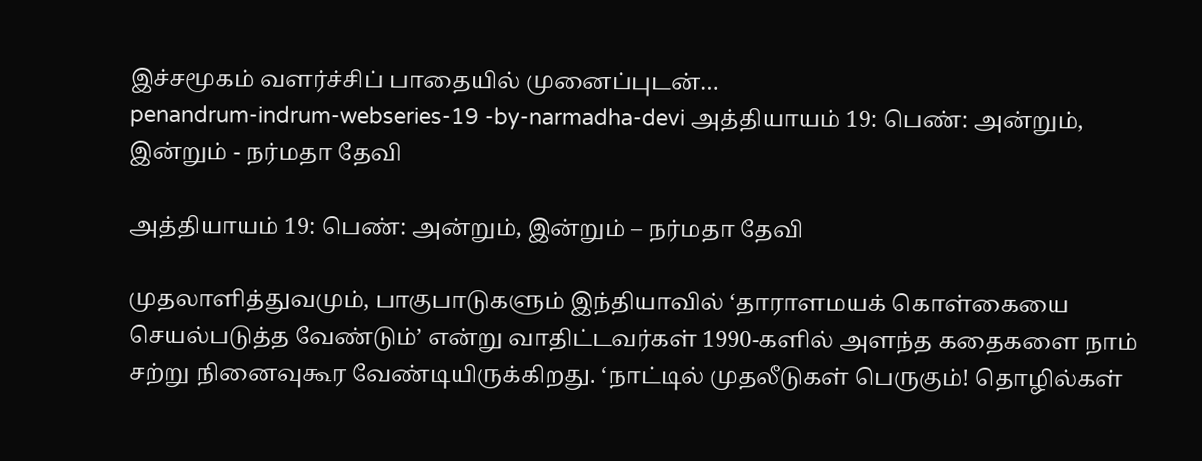இச்சமூகம் வளர்ச்சிப் பாதையில் முனைப்புடன்…
penandrum-indrum-webseries-19 -by-narmadha-devi அத்தியாயம் 19: பெண்: அன்றும், இன்றும் - நர்மதா தேவி

அத்தியாயம் 19: பெண்: அன்றும், இன்றும் – நர்மதா தேவி

முதலாளித்துவமும், பாகுபாடுகளும் இந்தியாவில் ‘தாராளமயக் கொள்கையை செயல்படுத்த வேண்டும்’ என்று வாதிட்டவர்கள் 1990-களில் அளந்த கதைகளை நாம் சற்று நினைவுகூர வேண்டியிருக்கிறது. ‘நாட்டில் முதலீடுகள் பெருகும்! தொழில்கள்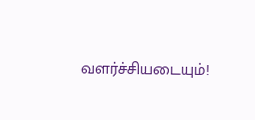வளர்ச்சியடையும்!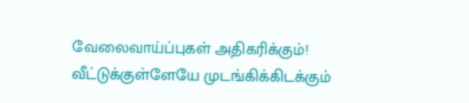வேலைவாய்ப்புகள் அதிகரிக்கும்! வீட்டுக்குள்ளேயே முடங்கிக்கிடக்கும்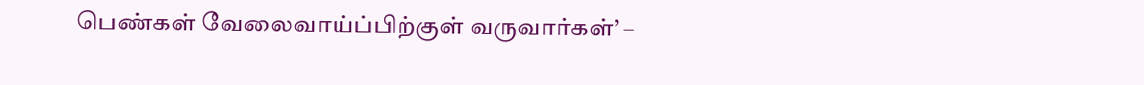பெண்கள் வேலைவாய்ப்பிற்குள் வருவார்கள்’ –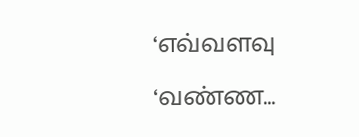‘எவ்வளவு ‘வண்ண…